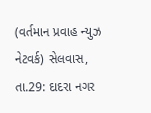(વર્તમાન પ્રવાહ ન્યુઝ નેટવર્ક) સેલવાસ, તા.29: દાદરા નગર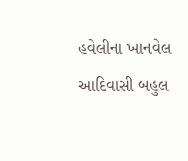હવેલીના ખાનવેલ આદિવાસી બહુલ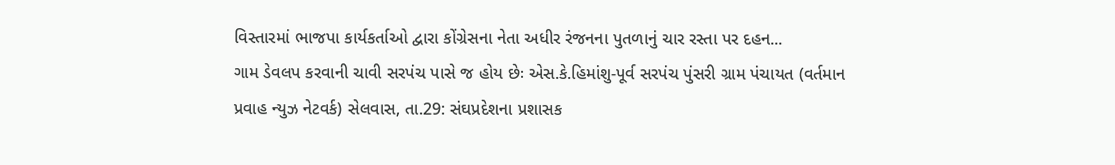વિસ્તારમાં ભાજપા કાર્યકર્તાઓ દ્વારા કોંગ્રેસના નેતા અધીર રંજનના પુતળાનું ચાર રસ્તા પર દહન...
ગામ ડેવલપ કરવાની ચાવી સરપંચ પાસે જ હોય છેઃ એસ.કે.હિમાંશુ-પૂર્વ સરપંચ પુંસરી ગ્રામ પંચાયત (વર્તમાન પ્રવાહ ન્યુઝ નેટવર્ક) સેલવાસ, તા.29: સંઘપ્રદેશના પ્રશાસક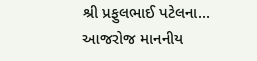શ્રી પ્રફુલભાઈ પટેલના...
આજરોજ માનનીય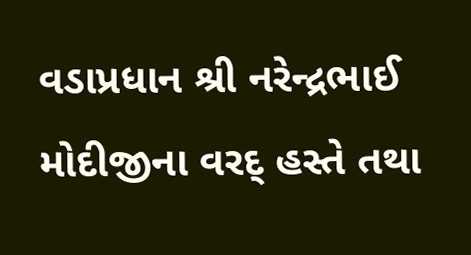વડાપ્રધાન શ્રી નરેન્દ્રભાઈ મોદીજીના વરદ્ હસ્તે તથા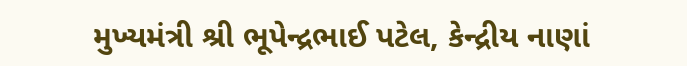મુખ્યમંત્રી શ્રી ભૂપેન્દ્રભાઈ પટેલ, કેન્દ્રીય નાણાં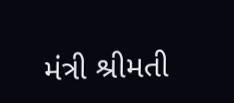મંત્રી શ્રીમતી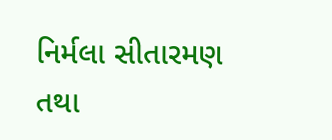નિર્મલા સીતારમણ તથા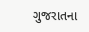ગુજરાતના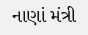નાણાં મંત્રી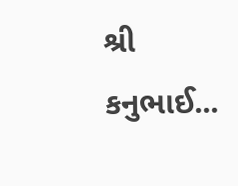શ્રી કનુભાઈ...